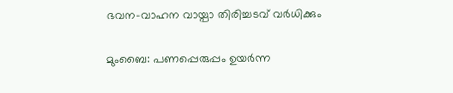ഭവന-വാഹന വായ്പാ തിരിച്ചടവ് വര്‍ധിക്കും

മുംബൈ: പണപ്പെരുപ്പം ഉയര്‍ന്ന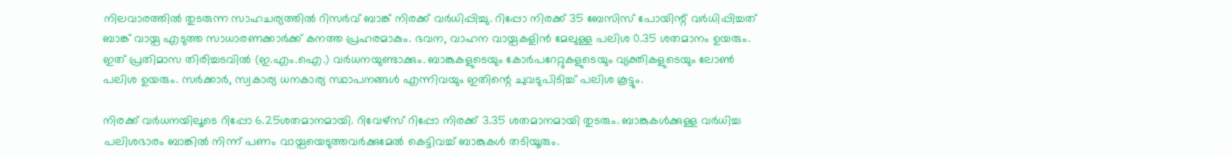നിലവാരത്തില്‍ തുടരുന്ന സാഹചര്യത്തില്‍ റിസര്‍വ് ബാങ്ക് നിരക്ക് വര്‍ധിപ്പിച്ചു. റിപ്പോ നിരക്ക് 35 ബേസിസ് പോയിന്റ് വര്‍ധിപ്പിച്ചത് ബാങ്ക് വായ്പ എടുത്ത സാധാരണക്കാര്‍ക്ക് കനത്ത പ്രഹരമാകും. ഭവന, വാഹന വായ്പകളിന്‍ മേലുള്ള പലിശ 0.35 ശതമാനം ഉയരും. ഇത് പ്രതിമാസ തിരിച്ചടവില്‍ (ഇ.എം.ഐ.) വര്‍ധനയുണ്ടാക്കും. ബാങ്കുകളുടെയും കോര്‍പറേറ്റുകളുടെയും വ്യക്തികളുടെയും ലോണ്‍ പലിശ ഉയരും. സര്‍ക്കാര്‍, സ്വകാര്യ ധനകാര്യ സ്ഥാപനങ്ങള്‍ എന്നിവയും ഇതിന്റെ ചുവടുപിടിച്ച് പലിശ കൂട്ടും.

നിരക്ക് വര്‍ധനയിലൂടെ റിപ്പോ 6.25ശതമാനമായി. റിവേഴ്‌സ് റിപ്പോ നിരക്ക് 3.35 ശതമാനമായി തുടരും. ബാങ്കുകള്‍ക്കുള്ള വര്‍ധിച്ച പലിശഭാരം ബാങ്കില്‍ നിന്ന് പണം വായ്പയെടുത്തവര്‍ക്കുമേല്‍ കെട്ടിവച്ച് ബാങ്കുകള്‍ തടിയൂരും.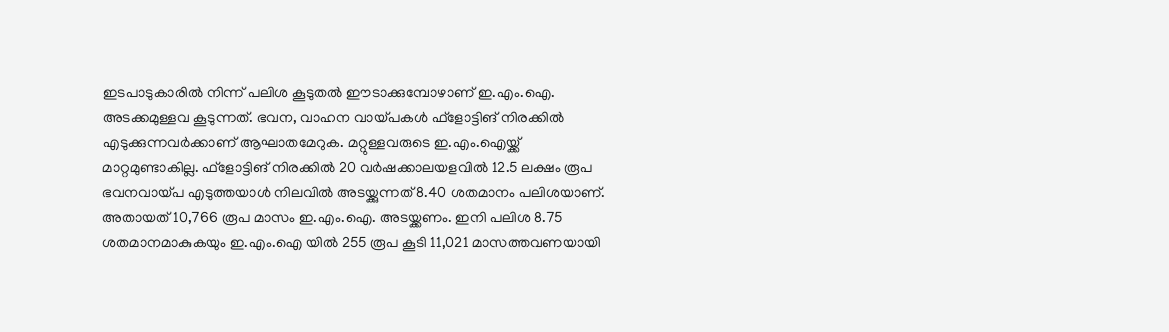ഇടപാടുകാരില്‍ നിന്ന് പലിശ കൂടുതല്‍ ഈടാക്കുമ്പോഴാണ് ഇ.എം.ഐ. അടക്കമുള്ളവ കൂടുന്നത്. ഭവന, വാഹന വായ്പകള്‍ ഫ്‌ളോട്ടിങ് നിരക്കില്‍ എടുക്കുന്നവര്‍ക്കാണ് ആഘാതമേറുക. മറ്റുള്ളവരുടെ ഇ.എം.ഐയ്ക്ക് മാറ്റമുണ്ടാകില്ല. ഫ്‌ളോട്ടിങ് നിരക്കില്‍ 20 വര്‍ഷക്കാലയളവില്‍ 12.5 ലക്ഷം രൂപ ഭവനവായ്പ എടുത്തയാള്‍ നിലവില്‍ അടയ്ക്കുന്നത് 8.40 ശതമാനം പലിശയാണ്. അതായത് 10,766 രൂപ മാസം ഇ.എം.ഐ. അടയ്ക്കണം. ഇനി പലിശ 8.75 ശതമാനമാകുകയും ഇ.എം.ഐ യില്‍ 255 രൂപ കൂടി 11,021 മാസത്തവണയായി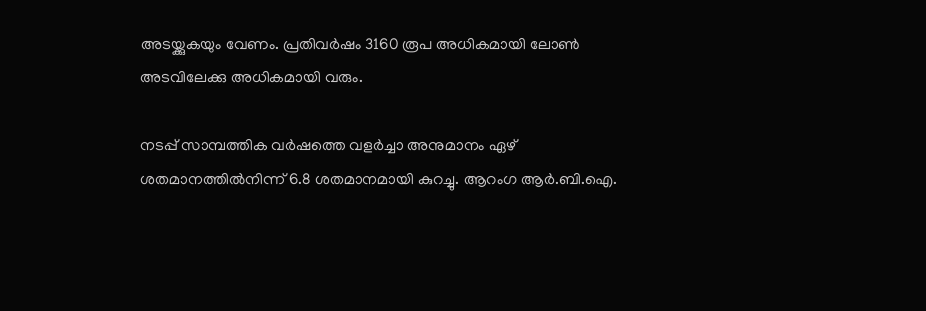അടയ്ക്കുകയും വേണം. പ്രതിവര്‍ഷം 3160 രൂപ അധികമായി ലോണ്‍ അടവിലേക്കു അധികമായി വരും.

നടപ്പ് സാമ്പത്തിക വര്‍ഷത്തെ വളര്‍ച്ചാ അനുമാനം ഏഴ് ശതമാനത്തില്‍നിന്ന് 6.8 ശതമാനമായി കുറച്ചു. ആറംഗ ആര്‍.ബി.ഐ.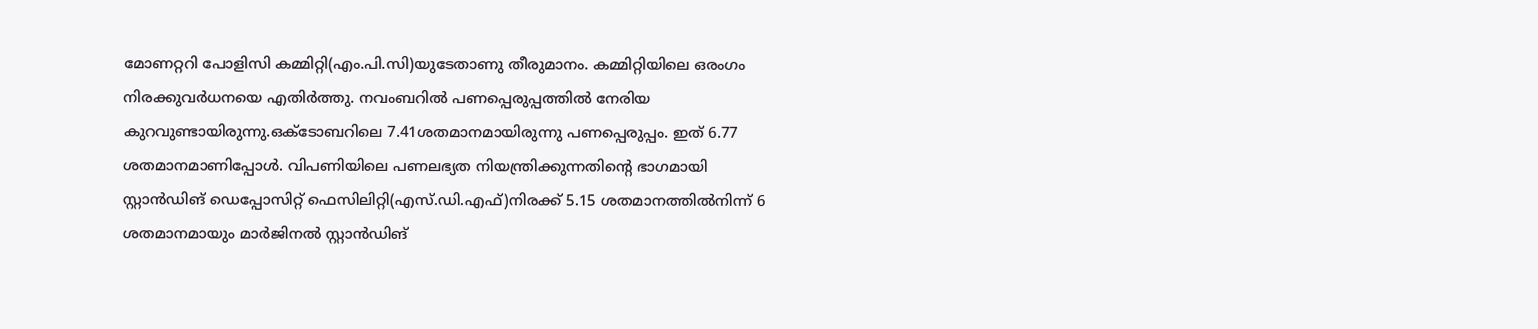മോണറ്ററി പോളിസി കമ്മിറ്റി(എം.പി.സി)യുടേതാണു തീരുമാനം. കമ്മിറ്റിയിലെ ഒരംഗം നിരക്കുവര്‍ധനയെ എതിര്‍ത്തു. നവംബറില്‍ പണപ്പെരുപ്പത്തില്‍ നേരിയ കുറവുണ്ടായിരുന്നു.ഒക്‌ടോബറിലെ 7.41ശതമാനമായിരുന്നു പണപ്പെരുപ്പം. ഇത് 6.77 ശതമാനമാണിപ്പോള്‍. വിപണിയിലെ പണലഭ്യത നിയന്ത്രിക്കുന്നതിന്റെ ഭാഗമായി സ്റ്റാന്‍ഡിങ് ഡെപ്പോസിറ്റ് ഫെസിലിറ്റി(എസ്.ഡി.എഫ്)നിരക്ക് 5.15 ശതമാനത്തില്‍നിന്ന് 6 ശതമാനമായും മാര്‍ജിനല്‍ സ്റ്റാന്‍ഡിങ്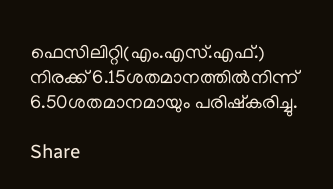ഫെസിലിറ്റി(എം.എസ്.എഫ്.) നിരക്ക് 6.15ശതമാനത്തില്‍നിന്ന് 6.50ശതമാനമായും പരിഷ്‌കരിച്ചു.

Share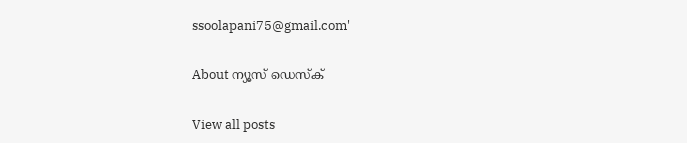ssoolapani75@gmail.com'

About ന്യൂസ് ഡെസ്ക്

View all posts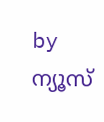by ന്യൂസ്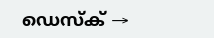ഡെസ്ക് →